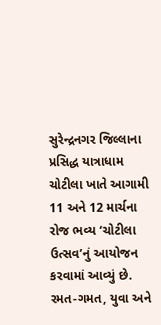સુરેન્દ્રનગર જિલ્લાના પ્રસિદ્ધ યાત્રાધામ ચોટીલા ખાતે આગામી 11 અને 12 માર્ચના રોજ ભવ્ય ‘ચોટીલા ઉત્સવ’નું આયોજન કરવામાં આવ્યું છે. રમત-ગમત, યુવા અને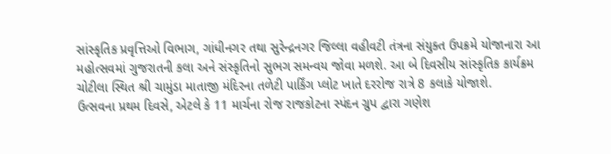સાંસ્કૃતિક પ્રવૃત્તિઓ વિભાગ, ગાંધીનગર તથા સુરેન્દ્રનગર જિલ્લા વહીવટી તંત્રના સંયુક્ત ઉપક્રમે યોજાનારા આ મહોત્સવમાં ગુજરાતની કલા અને સંસ્કૃતિનો સુભગ સમન્વય જોવા મળશે. આ બે દિવસીય સાંસ્કૃતિક કાર્યક્રમ ચોટીલા સ્થિત શ્રી ચામુંડા માતાજી મંદિરના તળેટી પાર્કિંગ પ્લોટ ખાતે દરરોજ રાત્રે 8 કલાકે યોજાશે.
ઉત્સવના પ્રથમ દિવસે, એટલે કે 11 માર્ચના રોજ રાજકોટના સ્પંદન ગ્રુપ દ્વારા ગણેશ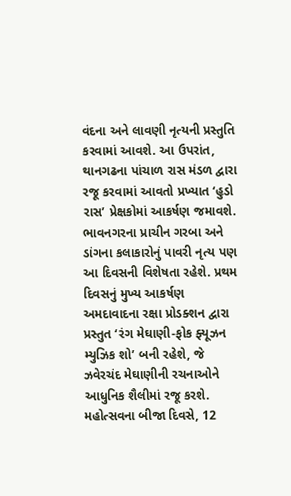વંદના અને લાવણી નૃત્યની પ્રસ્તુતિ કરવામાં આવશે. આ ઉપરાંત, થાનગઢના પાંચાળ રાસ મંડળ દ્વારા રજૂ કરવામાં આવતો પ્રખ્યાત ‘હુડો રાસ’ પ્રેક્ષકોમાં આકર્ષણ જમાવશે.
ભાવનગરના પ્રાચીન ગરબા અને ડાંગના કલાકારોનું પાવરી નૃત્ય પણ આ દિવસની વિશેષતા રહેશે. પ્રથમ દિવસનું મુખ્ય આકર્ષણ અમદાવાદના રક્ષા પ્રોડક્શન દ્વારા પ્રસ્તુત ‘રંગ મેઘાણી-ફોક ફ્યૂઝન મ્યુઝિક શો’ બની રહેશે, જે ઝવેરચંદ મેઘાણીની રચનાઓને આધુનિક શૈલીમાં રજૂ કરશે.
મહોત્સવના બીજા દિવસે, 12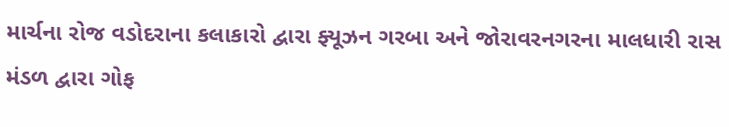માર્ચના રોજ વડોદરાના કલાકારો દ્વારા ફ્યૂઝન ગરબા અને જોરાવરનગરના માલધારી રાસ મંડળ દ્વારા ગોફ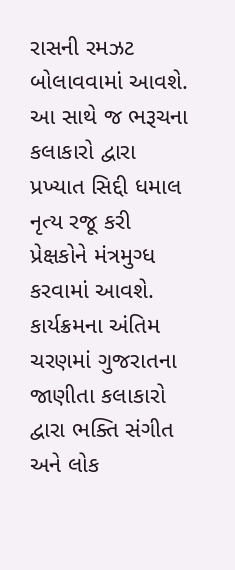રાસની રમઝટ બોલાવવામાં આવશે. આ સાથે જ ભરૂચના કલાકારો દ્વારા પ્રખ્યાત સિદ્દી ધમાલ નૃત્ય રજૂ કરી પ્રેક્ષકોને મંત્રમુગ્ધ કરવામાં આવશે.
કાર્યક્રમના અંતિમ ચરણમાં ગુજરાતના જાણીતા કલાકારો દ્વારા ભક્તિ સંગીત અને લોક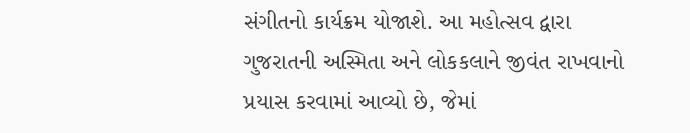સંગીતનો કાર્યક્રમ યોજાશે. આ મહોત્સવ દ્વારા ગુજરાતની અસ્મિતા અને લોકકલાને જીવંત રાખવાનો પ્રયાસ કરવામાં આવ્યો છે, જેમાં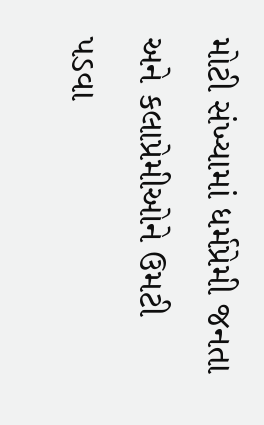મોટી સંખ્યામાં ધર્મપ્રેમી જનતા અને કલાપ્રેમીઓને ઉમટી પડવા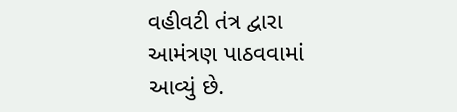વહીવટી તંત્ર દ્વારા આમંત્રણ પાઠવવામાં આવ્યું છે.